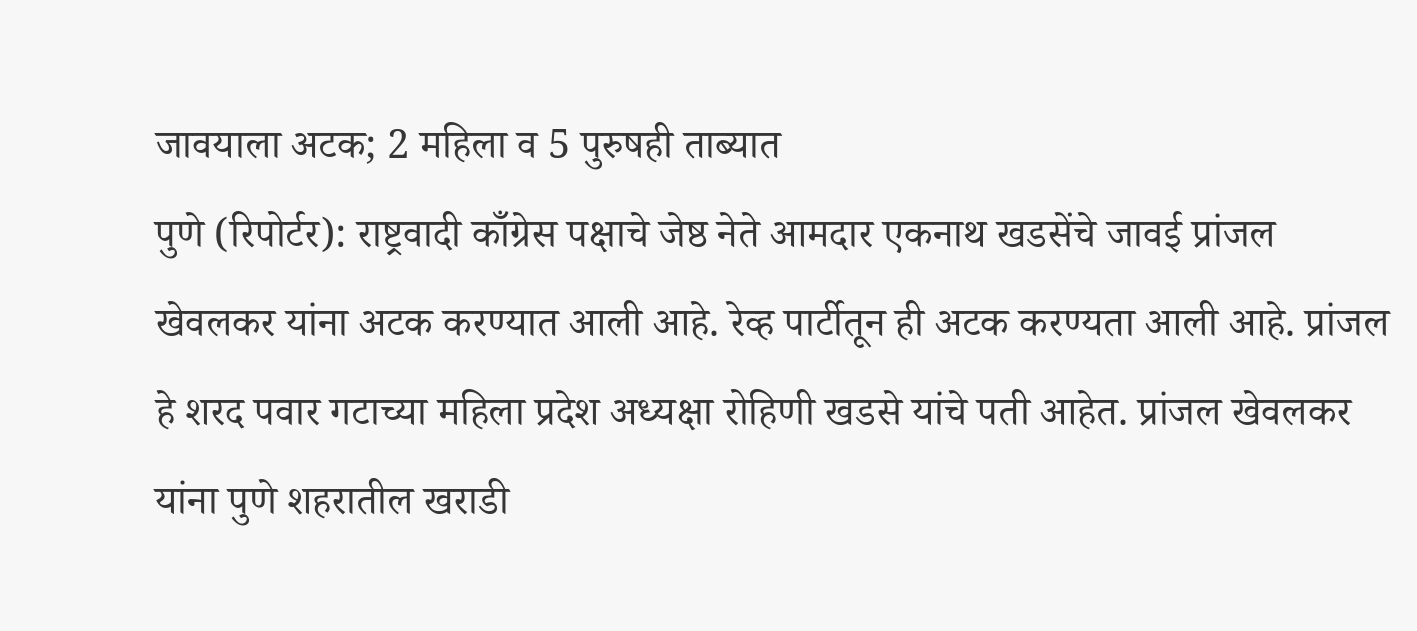जावयाला अटक; 2 महिला व 5 पुरुषही ताब्यात
पुणे (रिपोर्टर): राष्ट्रवादी काँग्रेस पक्षाचे जेष्ठ नेते आमदार एकनाथ खडसेंचे जावई प्रांजल खेवलकर यांना अटक करण्यात आली आहे. रेव्ह पार्टीतून ही अटक करण्यता आली आहे. प्रांजल हे शरद पवार गटाच्या महिला प्रदेश अध्यक्षा रोहिणी खडसे यांचे पती आहेत. प्रांजल खेवलकर यांना पुणे शहरातील खराडी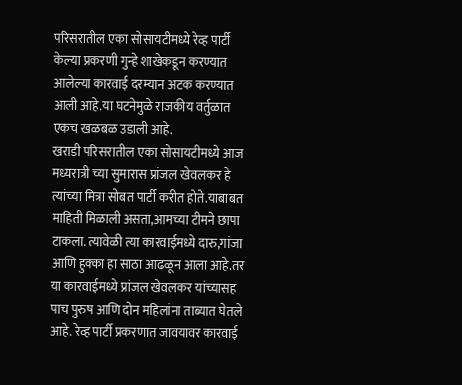परिसरातील एका सोसायटीमध्ये रेव्ह पार्टी केल्या प्रकरणी गुन्हे शाखेकडून करण्यात आलेल्या कारवाई दरम्यान अटक करण्यात आली आहे.या घटनेमुळे राजकीय वर्तुळात एकच खळबळ उडाली आहे.
खराडी परिसरातील एका सोसायटीमध्ये आज मध्यरात्री च्या सुमारास प्रांजल खेवलकर हे त्यांच्या मित्रा सोबत पार्टी करीत होते.याबाबत माहिती मिळाली असता,आमच्या टीमने छापा टाकला. त्यावेळी त्या कारवाईमध्ये दारु,गांजा आणि हुक्का हा साठा आढळून आला आहे.तर या कारवाईमध्ये प्रांजल खेवलकर यांच्यासह पाच पुरुष आणि दोन महिलांना ताब्यात घेतले आहे. रेव्ह पार्टी प्रकरणात जावयावर कारवाई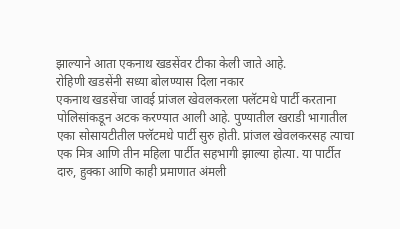झाल्याने आता एकनाथ खडसेंवर टीका केली जाते आहे.
रोहिणी खडसेंनी सध्या बोलण्यास दिला नकार
एकनाथ खडसेंचा जावई प्रांजल खेवलकरला फ्लॅटमधे पार्टी करताना पोलिसांकडून अटक करण्यात आली आहे. पुण्यातील खराडी भागातील एका सोसायटीतील फ्लॅटमधे पार्टी सुरु होती. प्रांजल खेवलकरसह त्याचा एक मित्र आणि तीन महिला पार्टीत सहभागी झाल्या होत्या. या पार्टीत दारु, हुक्का आणि काही प्रमाणात अंमली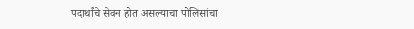पदार्थांचे सेवन होत असल्याचा पोलिसांचा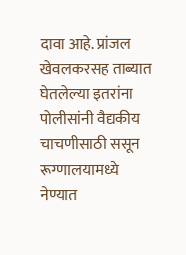दावा आहे. प्रांजल खेवलकरसह ताब्यात घेतलेल्या इतरांना पोलीसांनी वैद्यकीय चाचणीसाठी ससून रूग्णालयामध्ये नेण्यात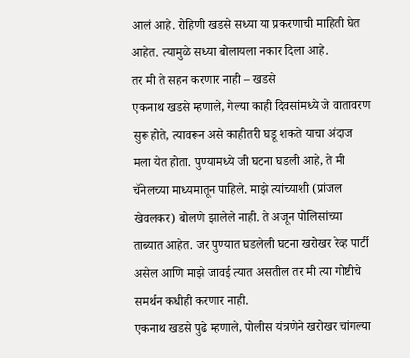आलं आहे. रोहिणी खडसे सध्या या प्रकरणाची माहिती घेत आहेत. त्यामुळे सध्या बोलायला नकार दिला आहे.
तर मी ते सहन करणार नाही – खडसे
एकनाथ खडसे म्हणाले, गेल्या काही दिवसांमध्ये जे वातावरण सुरू होते, त्यावरून असे काहीतरी घडू शकते याचा अंदाज मला येत होता. पुण्यामध्ये जी घटना घडली आहे, ते मी चॅनेलच्या माध्यमातून पाहिले. माझे त्यांच्याशी (प्रांजल खेवलकर) बोलणे झालेले नाही. ते अजून पोलिसांच्या ताब्यात आहेत. जर पुण्यात घडलेली घटना खरोखर रेव्ह पार्टी असेल आणि माझे जावई त्यात असतील तर मी त्या गोष्टीचे समर्थन कधीही करणार नाही.
एकनाथ खडसे पुढे म्हणाले, पोलीस यंत्रणेने खरोखर चांगल्या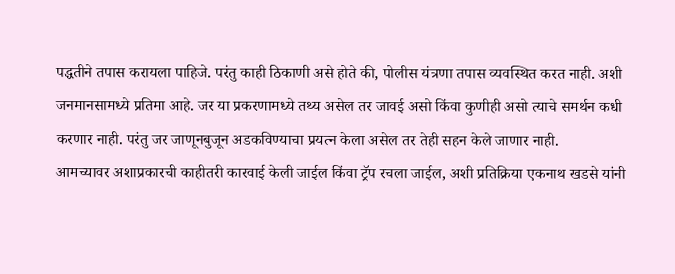पद्धतीने तपास करायला पाहिजे. परंतु काही ठिकाणी असे होते की, पोलीस यंत्रणा तपास व्यवस्थित करत नाही. अशी जनमानसामध्ये प्रतिमा आहे. जर या प्रकरणामध्ये तथ्य असेल तर जावई असो किंवा कुणीही असो त्याचे समर्थन कधी करणार नाही. परंतु जर जाणूनबुजून अडकविण्याचा प्रयत्न केला असेल तर तेही सहन केले जाणार नाही.
आमच्यावर अशाप्रकारची काहीतरी कारवाई केली जाईल किंवा ट्रॅप रचला जाईल, अशी प्रतिक्रिया एकनाथ खडसे यांनी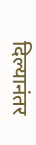दिल्यानंतर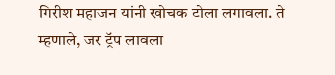गिरीश महाजन यांनी खोचक टोला लगावला. ते म्हणाले, जर ट्रॅप लावला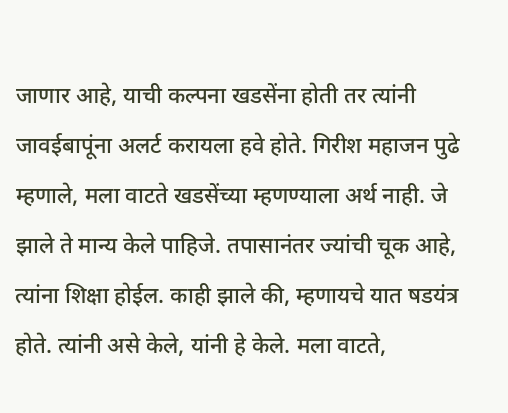जाणार आहे, याची कल्पना खडसेंना होती तर त्यांनी जावईबापूंना अलर्ट करायला हवे होते. गिरीश महाजन पुढे म्हणाले, मला वाटते खडसेंच्या म्हणण्याला अर्थ नाही. जे झाले ते मान्य केले पाहिजे. तपासानंतर ज्यांची चूक आहे, त्यांना शिक्षा होईल. काही झाले की, म्हणायचे यात षडयंत्र होते. त्यांनी असे केले, यांनी हे केले. मला वाटते,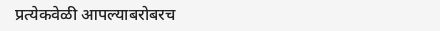प्रत्येकवेळी आपल्याबरोबरच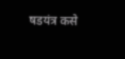षडयंत्र कसे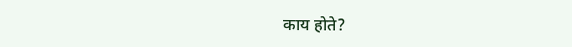काय होते?